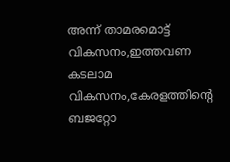അന്ന് താമരമൊട്ട് വികസനം,ഇത്തവണ കടലാമ വികസനം,കേരളത്തിന്‍റെ ബജറ്റോ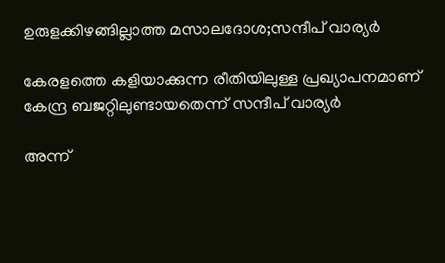ഉരുളക്കിഴങ്ങില്ലാത്ത മസാലദോശ;സന്ദീപ് വാര്യർ

കേരളത്തെ കളിയാക്കുന്ന രീതിയിലുള്ള പ്രഖ്യാപനമാണ് കേന്ദ്ര ബജറ്റിലുണ്ടായതെന്ന് സന്ദീപ് വാര്യർ

അന്ന്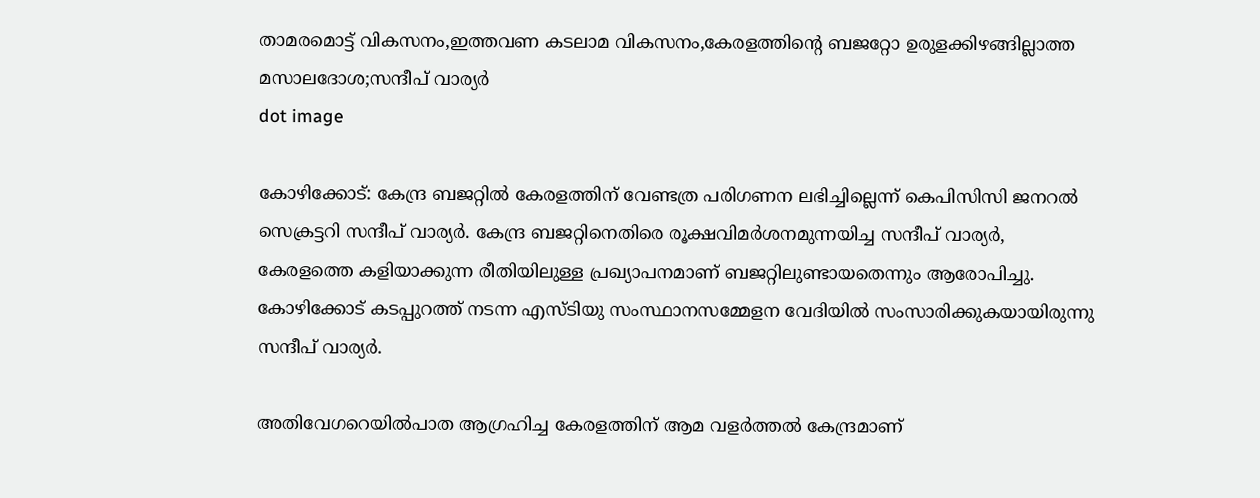താമരമൊട്ട് വികസനം,ഇത്തവണ കടലാമ വികസനം,കേരളത്തിന്‍റെ ബജറ്റോ ഉരുളക്കിഴങ്ങില്ലാത്ത മസാലദോശ;സന്ദീപ് വാര്യർ
dot image

കോഴിക്കോട്: കേന്ദ്ര ബജറ്റിൽ കേരളത്തിന് വേണ്ടത്ര പരിഗണന ലഭിച്ചില്ലെന്ന് കെപിസിസി ജനറൽ സെക്രട്ടറി സന്ദീപ് വാര്യർ. കേന്ദ്ര ബജറ്റിനെതിരെ രൂക്ഷവിമർശനമുന്നയിച്ച സന്ദീപ് വാര്യർ, കേരളത്തെ കളിയാക്കുന്ന രീതിയിലുള്ള പ്രഖ്യാപനമാണ് ബജറ്റിലുണ്ടായതെന്നും ആരോപിച്ചു. കോഴിക്കോട് കടപ്പുറത്ത് നടന്ന എസ്ടിയു സംസ്ഥാനസമ്മേളന വേദിയിൽ സംസാരിക്കുകയായിരുന്നു സന്ദീപ് വാര്യർ.

അതിവേഗറെയിൽപാത ആഗ്രഹിച്ച കേരളത്തിന് ആമ വളർത്തൽ കേന്ദ്രമാണ്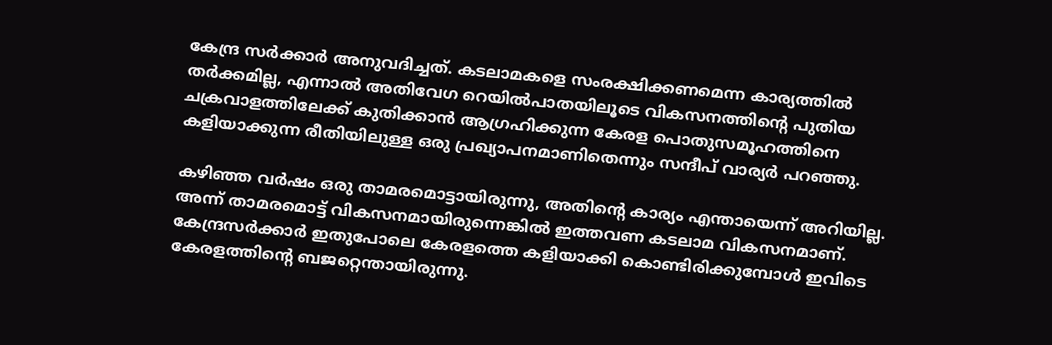കേന്ദ്ര സർക്കാർ അനുവദിച്ചത്. കടലാമകളെ സംരക്ഷിക്കണമെന്ന കാര്യത്തിൽ തർക്കമില്ല, എന്നാൽ അതിവേഗ റെയിൽപാതയിലൂടെ വികസനത്തിന്റെ പുതിയ ചക്രവാളത്തിലേക്ക് കുതിക്കാൻ ആഗ്രഹിക്കുന്ന കേരള പൊതുസമൂഹത്തിനെ കളിയാക്കുന്ന രീതിയിലുള്ള ഒരു പ്രഖ്യാപനമാണിതെന്നും സന്ദീപ് വാര്യർ പറഞ്ഞു.

കഴിഞ്ഞ വർഷം ഒരു താമരമൊട്ടായിരുന്നു, അതിന്റെ കാര്യം എന്തായെന്ന് അറിയില്ല. അന്ന് താമരമൊട്ട് വികസനമായിരുന്നെങ്കിൽ ഇത്തവണ കടലാമ വികസനമാണ്. കേന്ദ്രസർക്കാർ ഇതുപോലെ കേരളത്തെ കളിയാക്കി കൊണ്ടിരിക്കുമ്പോൾ ഇവിടെ കേരളത്തിന്റെ ബജറ്റെന്തായിരുന്നു.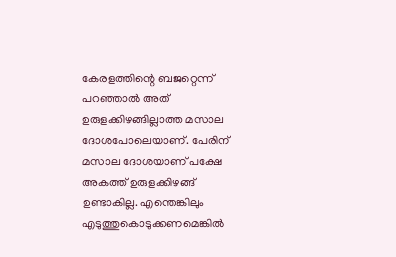കേരളത്തിന്റെ ബജറ്റെന്ന് പറഞ്ഞാൽ അത് ഉരുളക്കിഴങ്ങില്ലാത്ത മസാല ദോശപോലെയാണ്. പേരിന് മസാല ദോശയാണ് പക്ഷേ അകത്ത് ഉരുളക്കിഴങ്ങ് ഉണ്ടാകില്ല. എന്തെങ്കിലും എടുത്തുകൊടുക്കണമെങ്കിൽ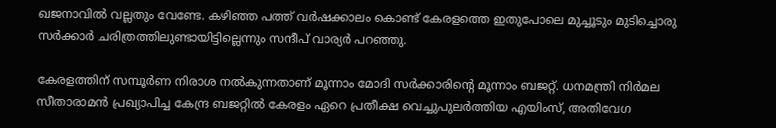ഖജനാവിൽ വല്ലതും വേണ്ടേ. കഴിഞ്ഞ പത്ത് വർഷക്കാലം കൊണ്ട് കേരളത്തെ ഇതുപോലെ മുച്ചൂടും മുടിച്ചൊരു സർക്കാർ ചരിത്രത്തിലുണ്ടായിട്ടില്ലെന്നും സന്ദീപ് വാര്യർ പറഞ്ഞു.

കേരളത്തിന് സമ്പൂർണ നിരാശ നൽകുന്നതാണ് മൂന്നാം മോദി സർക്കാരിന്‍റെ മൂന്നാം ബജറ്റ്. ധനമന്ത്രി നിർമല സീതാരാമൻ പ്രഖ്യാപിച്ച കേന്ദ്ര ബജറ്റിൽ കേരളം ഏറെ പ്രതീക്ഷ വെച്ചുപുലർത്തിയ എയിംസ്, അതിവേഗ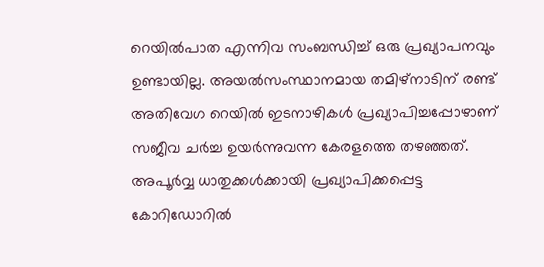റെയിൽപാത എന്നിവ സംബന്ധിച്ച് ഒരു പ്രഖ്യാപനവും ഉണ്ടായില്ല. അയൽസംസ്ഥാനമായ തമിഴ്‌നാടിന് രണ്ട് അതിവേഗ റെയിൽ ഇടനാഴികൾ പ്രഖ്യാപിച്ചപ്പോഴാണ് സജീവ ചർച്ച ഉയർന്നുവന്ന കേരളത്തെ തഴഞ്ഞത്. അപൂ‍ർവ്വ ധാതുക്കൾക്കായി പ്രഖ്യാപിക്കപ്പെട്ട കോറിഡോറിൽ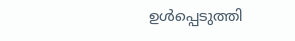ഉൾപ്പെടുത്തി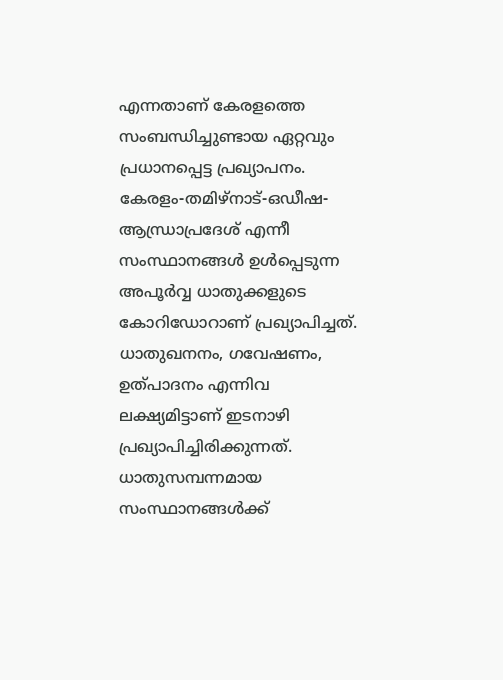എന്നതാണ് കേരളത്തെ സംബന്ധിച്ചുണ്ടായ ഏറ്റവും പ്രധാനപ്പെട്ട പ്രഖ്യാപനം. കേരളം-തമിഴ്നാട്-ഒഡീഷ-ആന്ധ്രാപ്രദേശ് എന്നീ സംസ്ഥാനങ്ങൾ ഉൾപ്പെടുന്ന അപൂർവ്വ ധാതുക്കളുടെ കോറിഡോറാണ് പ്രഖ്യാപിച്ചത്. ധാതുഖനനം, ഗവേഷണം, ഉത്പാദനം എന്നിവ ലക്ഷ്യമിട്ടാണ് ഇടനാഴി പ്രഖ്യാപിച്ചിരിക്കുന്നത്. ധാതുസമ്പന്നമായ സംസ്ഥാനങ്ങൾക്ക്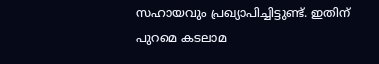സഹായവും പ്രഖ്യാപിച്ചിട്ടുണ്ട്. ഇതിന് പുറമെ കടലാമ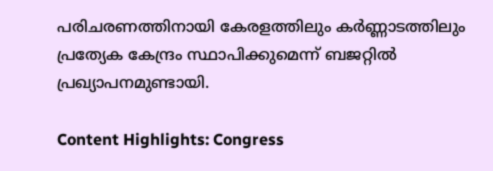പരിചരണത്തിനായി കേരളത്തിലും കർണ്ണാടത്തിലും പ്രത്യേക കേന്ദ്രം സ്ഥാപിക്കുമെന്ന് ബജറ്റിൽ പ്രഖ്യാപനമുണ്ടായി.

Content Highlights: Congress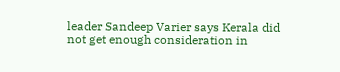leader Sandeep Varier says Kerala did not get enough consideration in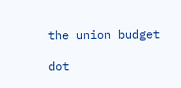the union budget

dot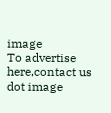image
To advertise here,contact us
dot image